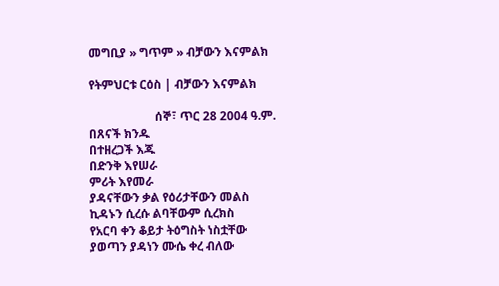መግቢያ » ግጥም » ብቻውን እናምልክ

የትምህርቱ ርዕስ | ብቻውን እናምልክ

                      ሰኞ፣ ጥር 28 2004 ዓ.ም.
በጸናች ክንዱ
በተዘረጋች እጁ
በድንቅ እየሠራ
ምሪት እየመራ
ያዳናቸውን ቃል የዕሪታቸውን መልስ
ኪዳኑን ሲረሱ ልባቸውም ሲረክስ
የአርባ ቀን ቆይታ ትዕግስት ነስቷቸው
ያወጣን ያዳነን ሙሴ ቀረ ብለው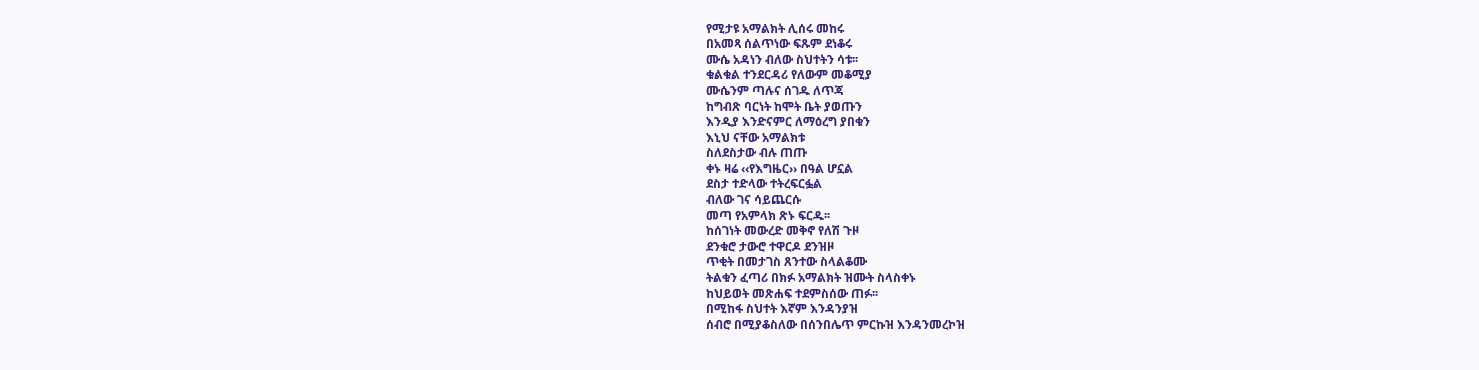የሚታዩ አማልክት ሊሰሩ መከሩ
በአመጻ ሰልጥነው ፍጹም ደነቆሩ
ሙሴ አዳነን ብለው ስህተትን ሳቱ፡፡
ቁልቁል ተንደርዳሪ የለውም መቆሚያ
ሙሴንም ጣሉና ሰገዱ ለጥጃ
ከግብጽ ባርነት ከሞት ቤት ያወጡን
እንዲያ እንድናምር ለማዕረግ ያበቁን
እኒህ ናቸው አማልክቱ
ስለደስታው ብሉ ጠጡ
ቀኑ ዛሬ ‹‹የእግዜር›› በዓል ሆኗል
ደስታ ተድላው ተትረፍርፏል
ብለው ገና ሳይጨርሱ
መጣ የአምላክ ጽኑ ፍርዱ፡፡
ከሰገነት መውረድ መቅኖ የለሽ ጉዞ
ደንቁሮ ታውሮ ተዋርዶ ደንዝዞ
ጥቂት በመታገስ ጸንተው ስላልቆሙ
ትልቁን ፈጣሪ በክፉ አማልክት ዝሙት ስላስቀኑ
ከህይወት መጽሐፍ ተደምስሰው ጠፉ፡፡
በሚከፋ ስህተት እኛም እንዳንያዝ
ሰብሮ በሚያቆስለው በሰንበሌጥ ምርኩዝ እንዳንመረኮዝ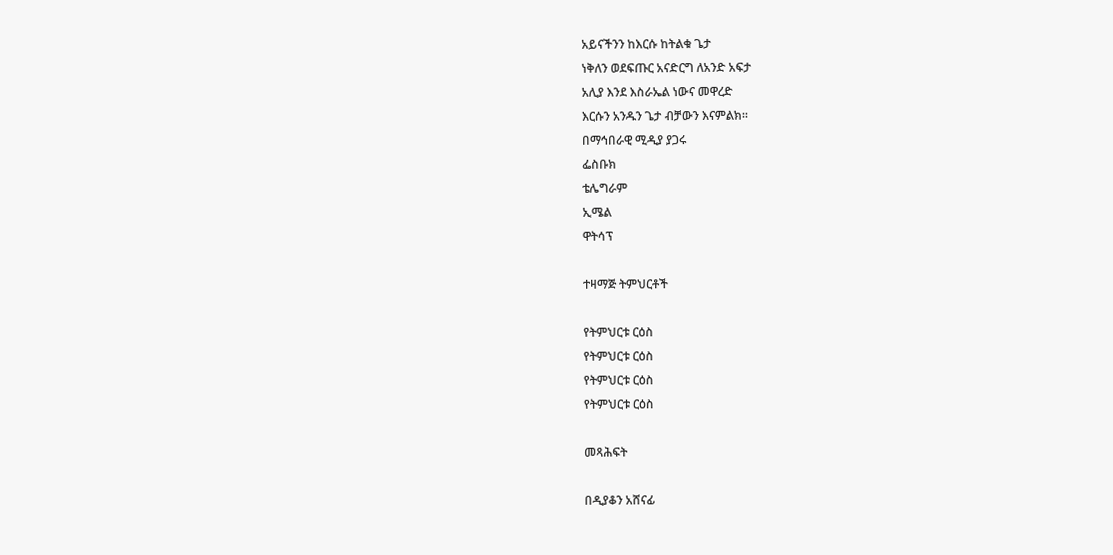አይናችንን ከእርሱ ከትልቁ ጌታ
ነቅለን ወደፍጡር አናድርግ ለአንድ አፍታ
አሊያ እንደ እስራኤል ነውና መዋረድ
እርሱን አንዱን ጌታ ብቻውን እናምልክ፡፡
በማኅበራዊ ሚዲያ ያጋሩ
ፌስቡክ
ቴሌግራም
ኢሜል
ዋትሳፕ

ተዛማጅ ትምህርቶች

የትምህርቱ ርዕስ
የትምህርቱ ርዕስ
የትምህርቱ ርዕስ
የትምህርቱ ርዕስ

መጻሕፍት

በዲያቆን አሸናፊ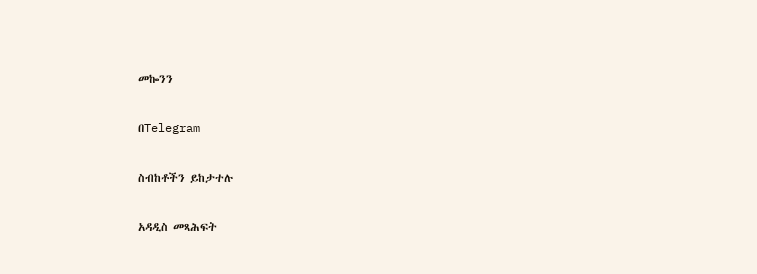መኰንን

በTelegram

ስብከቶችን ይከታተሉ

አዳዲስ መጻሕፍት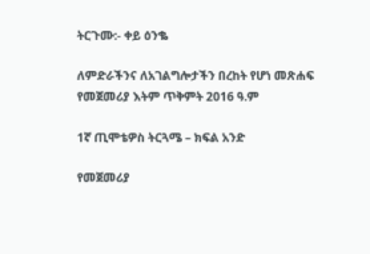ትርጉሙ:- ቀይ ዕንቈ

ለምድራችንና ለአገልግሎታችን በረከት የሆነ መጽሐፍ
የመጀመሪያ እትም ጥቅምት 2016 ዓ.ም

1ኛ ጢሞቴዎስ ትርጓሜ – ክፍል አንድ

የመጀመሪያ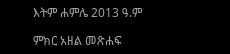እትም ሐምሌ 2013 ዓ.ም

ምክር አዘል መጽሐፍ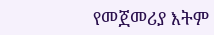የመጀመሪያ እትም